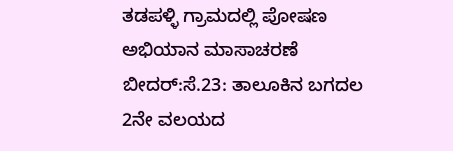ತಡಪಳ್ಳಿ ಗ್ರಾಮದಲ್ಲಿ ಪೋಷಣ ಅಭಿಯಾನ ಮಾಸಾಚರಣೆ
ಬೀದರ್:ಸೆ.23: ತಾಲೂಕಿನ ಬಗದಲ 2ನೇ ವಲಯದ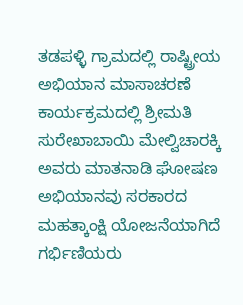ತಡಪಳ್ಳಿ ಗ್ರಾಮದಲ್ಲಿ ರಾಷ್ಟ್ರೀಯ ಅಭಿಯಾನ ಮಾಸಾಚರಣೆ ಕಾರ್ಯಕ್ರಮದಲ್ಲಿ ಶ್ರೀಮತಿ ಸುರೇಖಾಬಾಯಿ ಮೇಲ್ವಿಚಾರಕ್ಕಿ ಅವರು ಮಾತನಾಡಿ ಘೋಷಣ ಅಭಿಯಾನವು ಸರಕಾರದ ಮಹತ್ಕಾಂಕ್ಷಿ ಯೋಜನೆಯಾಗಿದೆ ಗರ್ಭಿಣಿಯರು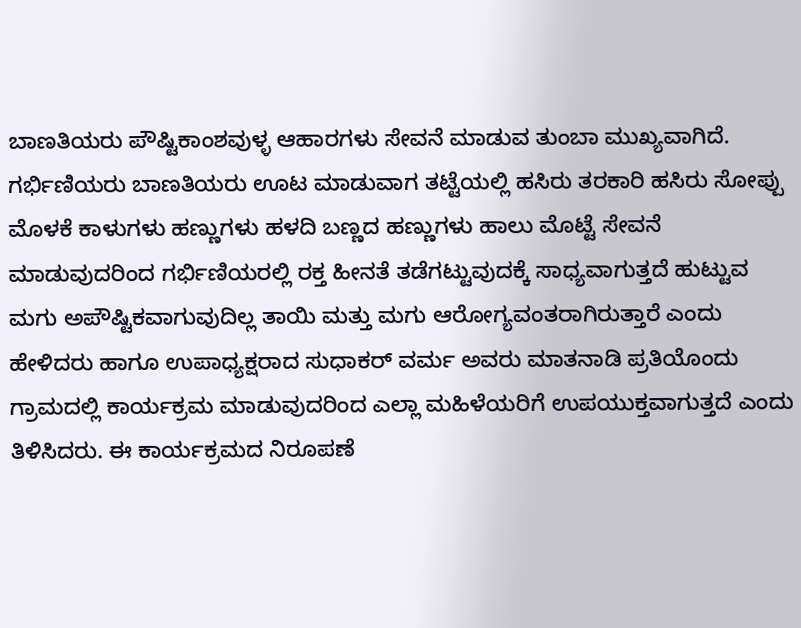ಬಾಣತಿಯರು ಪೌಷ್ಟಿಕಾಂಶವುಳ್ಳ ಆಹಾರಗಳು ಸೇವನೆ ಮಾಡುವ ತುಂಬಾ ಮುಖ್ಯವಾಗಿದೆ. ಗರ್ಭಿಣಿಯರು ಬಾಣತಿಯರು ಊಟ ಮಾಡುವಾಗ ತಟ್ಟೆಯಲ್ಲಿ ಹಸಿರು ತರಕಾರಿ ಹಸಿರು ಸೋಪ್ಪು ಮೊಳಕೆ ಕಾಳುಗಳು ಹಣ್ಣುಗಳು ಹಳದಿ ಬಣ್ಣದ ಹಣ್ಣುಗಳು ಹಾಲು ಮೊಟ್ಟೆ ಸೇವನೆ ಮಾಡುವುದರಿಂದ ಗರ್ಭಿಣಿಯರಲ್ಲಿ ರಕ್ತ ಹೀನತೆ ತಡೆಗಟ್ಟುವುದಕ್ಕೆ ಸಾಧ್ಯವಾಗುತ್ತದೆ ಹುಟ್ಟುವ ಮಗು ಅಪೌಷ್ಟಿಕವಾಗುವುದಿಲ್ಲ ತಾಯಿ ಮತ್ತು ಮಗು ಆರೋಗ್ಯವಂತರಾಗಿರುತ್ತಾರೆ ಎಂದು ಹೇಳಿದರು ಹಾಗೂ ಉಪಾಧ್ಯಕ್ಷರಾದ ಸುಧಾಕರ್ ವರ್ಮ ಅವರು ಮಾತನಾಡಿ ಪ್ರತಿಯೊಂದು ಗ್ರಾಮದಲ್ಲಿ ಕಾರ್ಯಕ್ರಮ ಮಾಡುವುದರಿಂದ ಎಲ್ಲಾ ಮಹಿಳೆಯರಿಗೆ ಉಪಯುಕ್ತವಾಗುತ್ತದೆ ಎಂದು ತಿಳಿಸಿದರು. ಈ ಕಾರ್ಯಕ್ರಮದ ನಿರೂಪಣೆ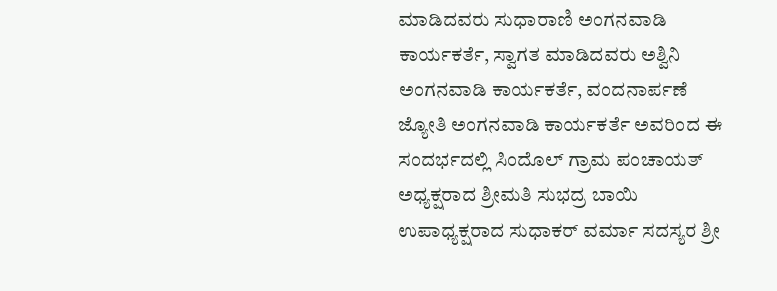ಮಾಡಿದವರು ಸುಧಾರಾಣಿ ಅಂಗನವಾಡಿ ಕಾರ್ಯಕರ್ತೆ, ಸ್ವಾಗತ ಮಾಡಿದವರು ಅಶ್ವಿನಿ ಅಂಗನವಾಡಿ ಕಾರ್ಯಕರ್ತೆ, ವಂದನಾರ್ಪಣೆ ಜ್ಯೋತಿ ಅಂಗನವಾಡಿ ಕಾರ್ಯಕರ್ತೆ ಅವರಿಂದ ಈ ಸಂದರ್ಭದಲ್ಲಿ ಸಿಂದೊಲ್ ಗ್ರಾಮ ಪಂಚಾಯತ್ ಅಧ್ಯಕ್ಷರಾದ ಶ್ರೀಮತಿ ಸುಭದ್ರ ಬಾಯಿ ಉಪಾಧ್ಯಕ್ಷರಾದ ಸುಧಾಕರ್ ವರ್ಮಾ ಸದಸ್ಯರ ಶ್ರೀ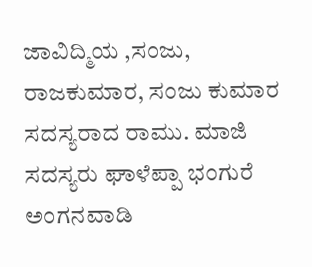ಜಾವಿದ್ಮಿಯ ,ಸಂಜು, ರಾಜಕುಮಾರ, ಸಂಜು ಕುಮಾರ ಸದಸ್ಯರಾದ ರಾಮು. ಮಾಜಿ ಸದಸ್ಯರು ಘಾಳೆಪ್ಪಾ ಭಂಗುರೆ ಅಂಗನವಾಡಿ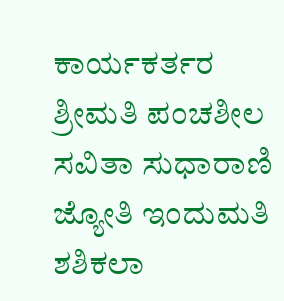ಕಾರ್ಯಕರ್ತರ ಶ್ರೀಮತಿ ಪಂಚಶೀಲ ಸವಿತಾ ಸುಧಾರಾಣಿ ಜ್ಯೋತಿ ಇಂದುಮತಿ ಶಶಿಕಲಾ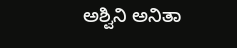ಅಶ್ವಿನಿ ಅನಿತಾ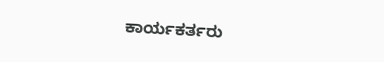ಕಾರ್ಯಕರ್ತರು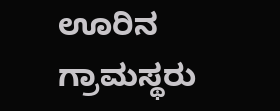ಊರಿನ ಗ್ರಾಮಸ್ಥರು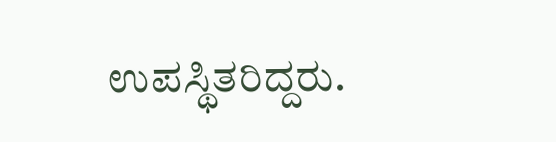ಉಪಸ್ಥಿತರಿದ್ದರು.